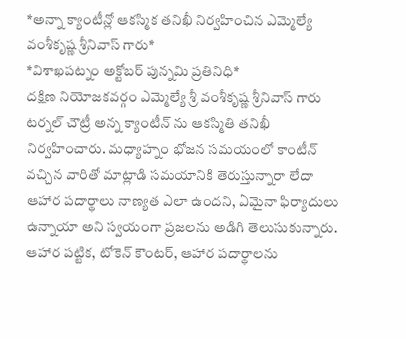*అన్నా క్యాంటీన్లో ఆకస్మిక తనిఖీ నిర్వహించిన ఎమ్మెల్యే వంశీకృష్ణ శ్రీనివాస్ గారు*
*విశాఖపట్నం అక్టోబర్ పున్నమి ప్రతినిధి*
దక్షిణ నియోజకవర్గం ఎమ్మెల్యే శ్రీ వంశీకృష్ణ శ్రీనివాస్ గారు టర్నల్ చౌట్రీ అన్న క్యాంటీన్ ను ఆకస్మితి తనిఖీ నిర్వహించారు. మధ్యాహ్నం భోజన సమయంలో కాంటీన్ వచ్చిన వారితో మాట్లాడి సమయానికి తెరుస్తున్నారా లేదా ఆహార పదార్థాలు నాణ్యత ఎలా ఉందని, ఏమైనా ఫిర్యాదులు ఉన్నాయా అని స్వయంగా ప్రజలను అడిగి తెలుసుకున్నారు. ఆహార పట్టిక, టోకెన్ కౌంటర్, ఆహార పదార్థాలను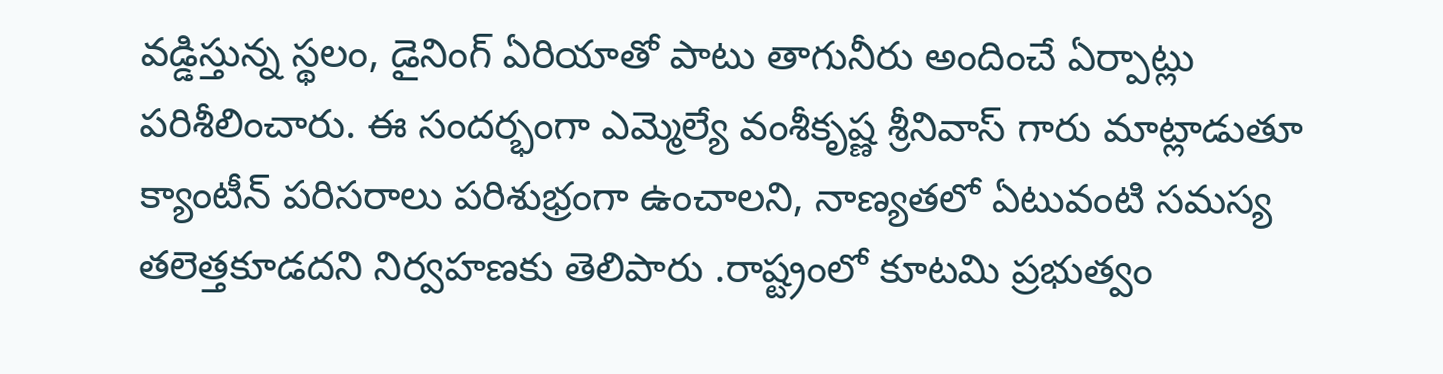వడ్డిస్తున్న స్థలం, డైనింగ్ ఏరియాతో పాటు తాగునీరు అందించే ఏర్పాట్లు పరిశీలించారు. ఈ సందర్భంగా ఎమ్మెల్యే వంశీకృష్ణ శ్రీనివాస్ గారు మాట్లాడుతూ క్యాంటీన్ పరిసరాలు పరిశుభ్రంగా ఉంచాలని, నాణ్యతలో ఏటువంటి సమస్య తలెత్తకూడదని నిర్వహణకు తెలిపారు .రాష్ట్రంలో కూటమి ప్రభుత్వం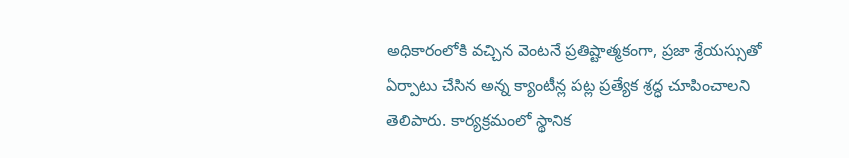అధికారంలోకి వచ్చిన వెంటనే ప్రతిష్టాత్మకంగా, ప్రజా శ్రేయస్సుతో ఏర్పాటు చేసిన అన్న క్యాంటీన్ల పట్ల ప్రత్యేక శ్రద్ధ చూపించాలని తెలిపారు. కార్యక్రమంలో స్థానిక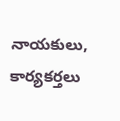నాయకులు, కార్యకర్తలు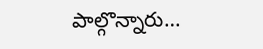పాల్గొన్నారు…